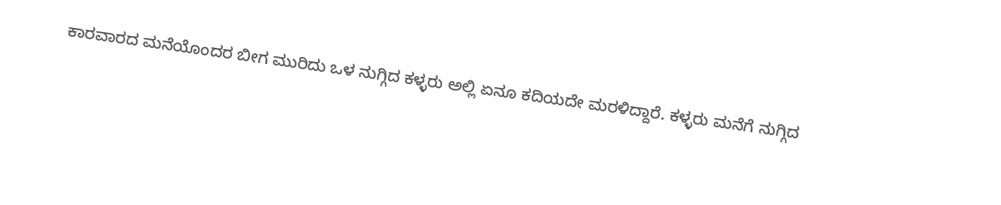ಕಾರವಾರದ ಮನೆಯೊಂದರ ಬೀಗ ಮುರಿದು ಒಳ ನುಗ್ಗಿದ ಕಳ್ಳರು ಅಲ್ಲಿ ಏನೂ ಕದಿಯದೇ ಮರಳಿದ್ದಾರೆ. ಕಳ್ಳರು ಮನೆಗೆ ನುಗ್ಗಿದ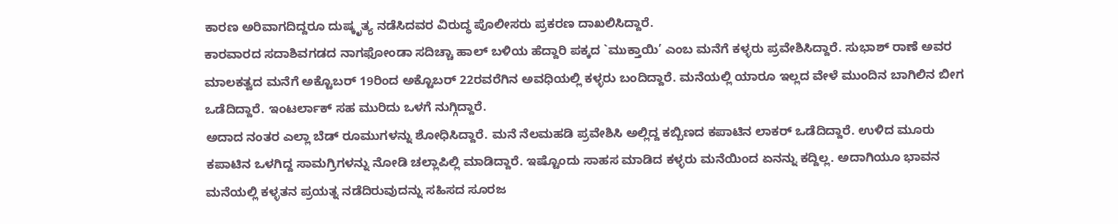ಕಾರಣ ಅರಿವಾಗದಿದ್ದರೂ ದುಷ್ಕೃತ್ಯ ನಡೆಸಿದವರ ವಿರುದ್ಧ ಪೊಲೀಸರು ಪ್ರಕರಣ ದಾಖಲಿಸಿದ್ದಾರೆ.
ಕಾರವಾರದ ಸದಾಶಿವಗಡದ ನಾಗಫೋಂಡಾ ಸದಿಚ್ಚಾ ಹಾಲ್ ಬಳಿಯ ಹೆದ್ದಾರಿ ಪಕ್ಕದ `ಮುಕ್ತಾಯಿ’ ಎಂಬ ಮನೆಗೆ ಕಳ್ಳರು ಪ್ರವೇಶಿಸಿದ್ದಾರೆ. ಸುಭಾಶ್ ರಾಣೆ ಅವರ ಮಾಲಕತ್ವದ ಮನೆಗೆ ಅಕ್ಟೊಬರ್ 19ರಿಂದ ಅಕ್ಟೊಬರ್ 22ರವರೆಗಿನ ಅವಧಿಯಲ್ಲಿ ಕಳ್ಳರು ಬಂದಿದ್ದಾರೆ. ಮನೆಯಲ್ಲಿ ಯಾರೂ ಇಲ್ಲದ ವೇಳೆ ಮುಂದಿನ ಬಾಗಿಲಿನ ಬೀಗ ಒಡೆದಿದ್ದಾರೆ. ಇಂಟರ್ಲಾಕ್ ಸಹ ಮುರಿದು ಒಳಗೆ ನುಗ್ಗಿದ್ದಾರೆ.
ಅದಾದ ನಂತರ ಎಲ್ಲಾ ಬೆಡ್ ರೂಮುಗಳನ್ನು ಶೋಧಿಸಿದ್ದಾರೆ. ಮನೆ ನೆಲಮಹಡಿ ಪ್ರವೇಶಿಸಿ ಅಲ್ಲಿದ್ದ ಕಬ್ಬಿಣದ ಕಪಾಟಿನ ಲಾಕರ್ ಒಡೆದಿದ್ದಾರೆ. ಉಳಿದ ಮೂರು ಕಪಾಟಿನ ಒಳಗಿದ್ದ ಸಾಮಗ್ರಿಗಳನ್ನು ನೋಡಿ ಚಲ್ಲಾಪಿಲ್ಲಿ ಮಾಡಿದ್ದಾರೆ. ಇಷ್ಟೊಂದು ಸಾಹಸ ಮಾಡಿದ ಕಳ್ಳರು ಮನೆಯಿಂದ ಏನನ್ನು ಕದ್ದಿಲ್ಲ. ಅದಾಗಿಯೂ ಭಾವನ ಮನೆಯಲ್ಲಿ ಕಳ್ಳತನ ಪ್ರಯತ್ನ ನಡೆದಿರುವುದನ್ನು ಸಹಿಸದ ಸೂರಜ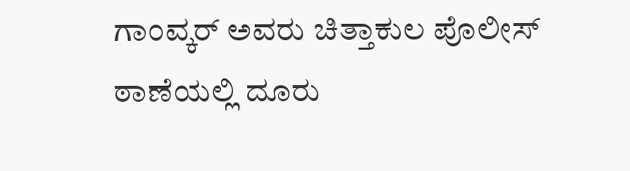ಗಾಂವ್ಕರ್ ಅವರು ಚಿತ್ತಾಕುಲ ಪೊಲೀಸ್ ಠಾಣೆಯಲ್ಲಿ ದೂರು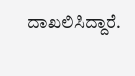ದಾಖಲಿಸಿದ್ದಾರೆ.